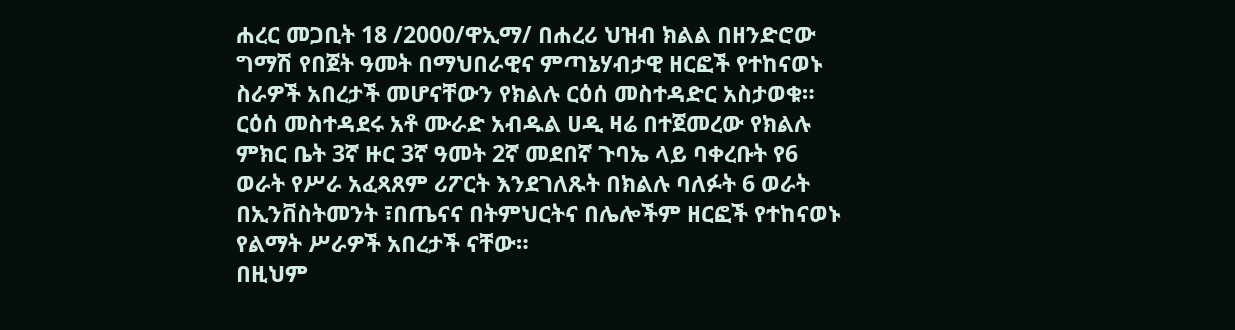ሐረር መጋቢት 18 /2000/ዋኢማ/ በሐረሪ ህዝብ ክልል በዘንድሮው ግማሽ የበጀት ዓመት በማህበራዊና ምጣኔሃብታዊ ዘርፎች የተከናወኑ ስራዎች አበረታች መሆናቸውን የክልሉ ርዕሰ መስተዳድር አስታወቁ።
ርዕሰ መስተዳደሩ አቶ ሙራድ አብዱል ሀዲ ዛሬ በተጀመረው የክልሉ ምክር ቤት 3ኛ ዙር 3ኛ ዓመት 2ኛ መደበኛ ጉባኤ ላይ ባቀረቡት የ6 ወራት የሥራ አፈጻጸም ሪፖርት እንደገለጹት በክልሉ ባለፉት 6 ወራት በኢንቨስትመንት ፣በጤናና በትምህርትና በሌሎችም ዘርፎች የተከናወኑ የልማት ሥራዎች አበረታች ናቸው።
በዚህም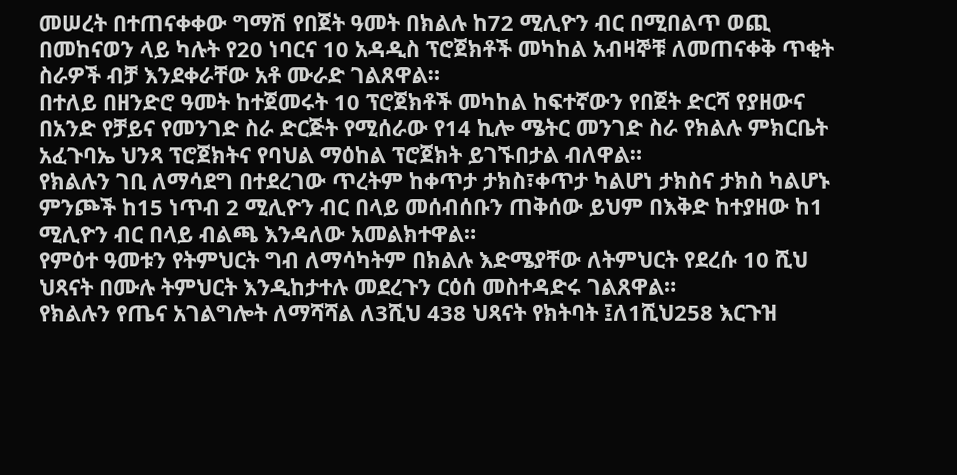መሠረት በተጠናቀቀው ግማሽ የበጀት ዓመት በክልሉ ከ72 ሚሊዮን ብር በሚበልጥ ወጪ በመከናወን ላይ ካሉት የ20 ነባርና 10 አዳዲስ ፕሮጀክቶች መካከል አብዛኞቹ ለመጠናቀቅ ጥቂት ስራዎች ብቻ እንደቀራቸው አቶ ሙራድ ገልጸዋል።
በተለይ በዘንድሮ ዓመት ከተጀመሩት 10 ፕሮጀክቶች መካከል ከፍተኛውን የበጀት ድርሻ የያዘውና በአንድ የቻይና የመንገድ ስራ ድርጅት የሚሰራው የ14 ኪሎ ሜትር መንገድ ስራ የክልሉ ምክርቤት አፈጉባኤ ህንጻ ፕሮጀክትና የባህል ማዕከል ፕሮጀክት ይገኙበታል ብለዋል።
የክልሉን ገቢ ለማሳደግ በተደረገው ጥረትም ከቀጥታ ታክስ፣ቀጥታ ካልሆነ ታክስና ታክስ ካልሆኑ ምንጮች ከ15 ነጥብ 2 ሚሊዮን ብር በላይ መሰብሰቡን ጠቅሰው ይህም በእቅድ ከተያዘው ከ1 ሚሊዮን ብር በላይ ብልጫ እንዳለው አመልክተዋል።
የምዕተ ዓመቱን የትምህርት ግብ ለማሳካትም በክልሉ እድሜያቸው ለትምህርት የደረሱ 10 ሺህ ህጻናት በሙሉ ትምህርት እንዲከታተሉ መደረጉን ርዕሰ መስተዳድሩ ገልጸዋል።
የክልሉን የጤና አገልግሎት ለማሻሻል ለ3ሺህ 438 ህጻናት የክትባት ፤ለ1ሺህ258 እርጉዝ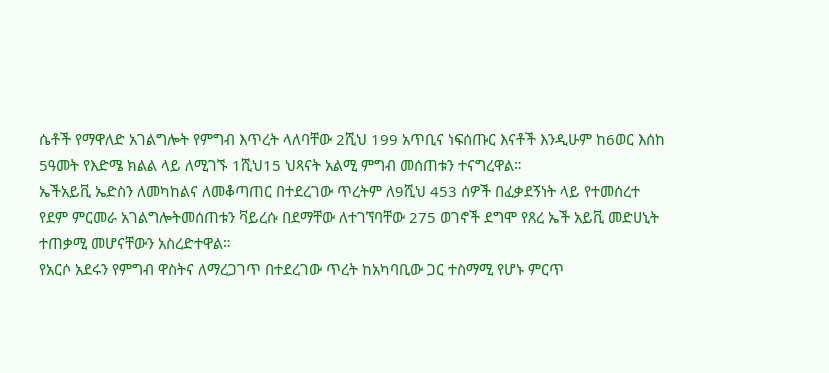ሴቶች የማዋለድ አገልግሎት የምግብ እጥረት ላለባቸው 2ሺህ 199 አጥቢና ነፍሰጡር እናቶች እንዲሁም ከ6ወር እሰከ 5ዓመት የእድሜ ክልል ላይ ለሚገኙ 1ሺህ15 ህጻናት አልሚ ምግብ መሰጠቱን ተናግረዋል።
ኤችአይቪ ኤድስን ለመካከልና ለመቆጣጠር በተደረገው ጥረትም ለ9ሺህ 453 ሰዎች በፈቃደኝነት ላይ የተመሰረተ የደም ምርመራ አገልግሎትመሰጠቱን ቫይረሱ በደማቸው ለተገኘባቸው 275 ወገኖች ደግሞ የጸረ ኤች አይቪ መድሀኒት ተጠቃሚ መሆናቸውን አስረድተዋል።
የአርሶ አደሩን የምግብ ዋስትና ለማረጋገጥ በተደረገው ጥረት ከአካባቢው ጋር ተስማሚ የሆኑ ምርጥ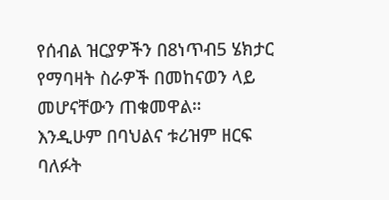የሰብል ዝርያዎችን በ8ነጥብ5 ሄክታር የማባዛት ስራዎች በመከናወን ላይ መሆናቸውን ጠቁመዋል።
እንዲሁም በባህልና ቱሪዝም ዘርፍ ባለፉት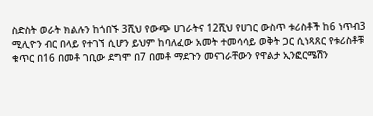ስድስት ወራት ክልሉን ከጎበኙ 3ሺህ የውጭ ሀገራትና 12ሺህ የሀገር ውስጥ ቱሪስቶች ከ6 ነጥብ3 ሚሊዮን ብር በላይ የተገኘ ሲሆን ይህም ከባለፈው አመት ተመሳሳይ ወቅት ጋር ሲነጻጸር የቱሪስቶቹ ቁጥር በ16 በመቶ ገቢው ደግሞ በ7 በመቶ ማደጉን መናገራቸውን የዋልታ ኢንፎርሜሽን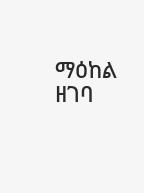ማዕከል ዘገባ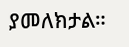ያመለክታል።